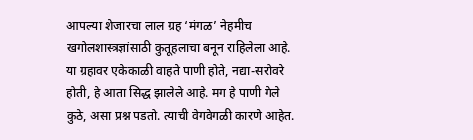आपल्या शेजारचा लाल ग्रह ‘मंगळ’ नेहमीच खगोलशास्त्रज्ञांसाठी कुतूहलाचा बनून राहिलेला आहे. या ग्रहावर एकेकाळी वाहते पाणी होते, नद्या-सरोवरे होती, हे आता सिद्ध झालेले आहे. मग हे पाणी गेले कुठे, असा प्रश्न पडतो. त्याची वेगवेगळी कारणे आहेत.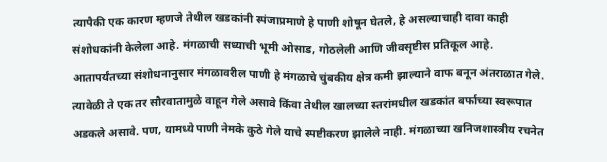त्यापैकी एक कारण म्हणजे तेथील खडकांनी स्पंजाप्रमाणे हे पाणी शोषून घेतले, हे असल्याचाही दावा काही संशोधकांनी केलेला आहे. मंगळाची सध्याची भूमी ओसाड, गोठलेली आणि जीवसृष्टीस प्रतिकूल आहे.
आतापर्यंतच्या संशोधनानुसार मंगळावरील पाणी हे मंगळाचे चुंबकीय क्षेत्र कमी झाल्याने वाफ बनून अंतराळात गेले. त्यावेळी ते एक तर सौरवातामुळे वाहून गेले असावे किंवा तेथील खालच्या स्तरांमधील खडकांत बर्फाच्या स्वरूपात अडकले असावे. पण, यामध्ये पाणी नेमके कुठे गेले याचे स्पष्टीकरण झालेले नाही. मंगळाच्या खनिजशास्त्रीय रचनेत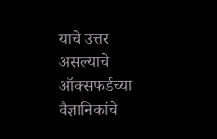याचे उत्तर असल्याचे ऑक्सफर्डच्या वैज्ञानिकांचे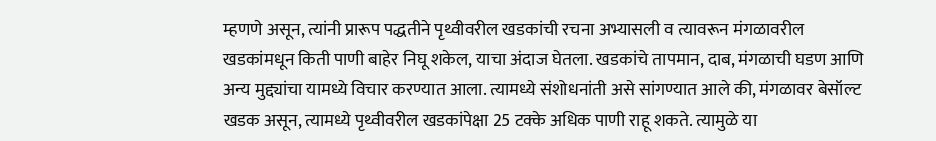म्हणणे असून, त्यांनी प्रारूप पद्धतीने पृथ्वीवरील खडकांची रचना अभ्यासली व त्यावरून मंगळावरील खडकांमधून किती पाणी बाहेर निघू शकेल, याचा अंदाज घेतला. खडकांचे तापमान, दाब, मंगळाची घडण आणि अन्य मुद्द्यांचा यामध्ये विचार करण्यात आला. त्यामध्ये संशोधनांती असे सांगण्यात आले की, मंगळावर बेसॉल्ट खडक असून, त्यामध्ये पृथ्वीवरील खडकांपेक्षा 25 टक्के अधिक पाणी राहू शकते. त्यामुळे या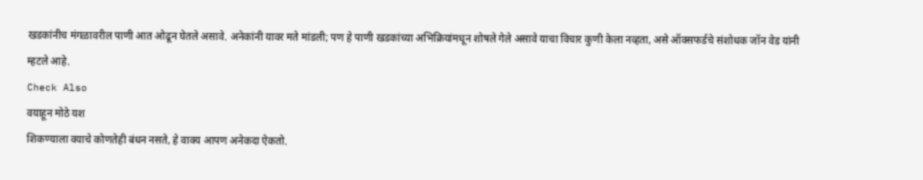खडकांनीच मंगळावरील पाणी आत ओढून घेतले असावे. अनेकांनी यावर मते मांडली; पण हे पाणी खडकांच्या अभिक्रियांमधून शोषले गेले असावे याचा विचार कुणी केला नव्हता, असे ऑक्सफर्डचे संशोधक जॉन वेड यांनी म्हटले आहे.
Check Also
वयाहून मोठे यश
शिकण्याला वयाचे कोणतेही बंधन नसते, हे वाक्य आपण अनेकदा ऐकतो.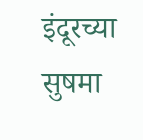इंदूरच्या सुषमा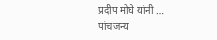प्रदीप मोघे यांनी …
पांचजन्य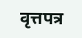वृत्तपत्र